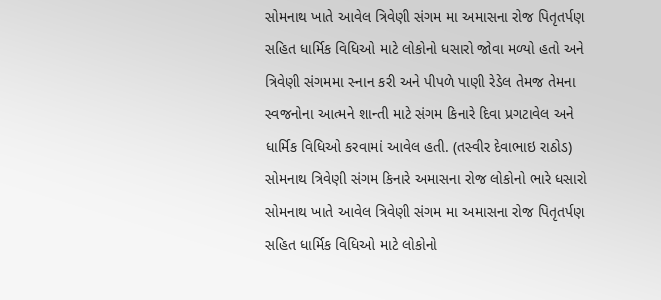સોમનાથ ખાતે આવેલ ત્રિવેણી સંગમ મા અમાસના રોજ પિતૃતર્પણ સહિત ધાર્મિક વિધિઓ માટે લોકોનો ધસારો જોવા મળ્યો હતો અને ત્રિવેણી સંગમમા સ્નાન કરી અને પીપળે પાણી રેડેલ તેમજ તેમના સ્વજનોના આત્મને શાન્તી માટે સંગમ કિનારે દિવા પ્રગટાવેલ અને ધાર્મિક વિધિઓ કરવામાં આવેલ હતી. (તસ્વીર દેવાભાઇ રાઠોડ)
સોમનાથ ત્રિવેણી સંગમ કિનારે અમાસના રોજ લોકોનો ભારે ધસારો
સોમનાથ ખાતે આવેલ ત્રિવેણી સંગમ મા અમાસના રોજ પિતૃતર્પણ સહિત ધાર્મિક વિધિઓ માટે લોકોનો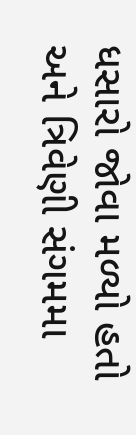ધસારો જોવા મળ્યો હતો અને ત્રિવેણી સંગમમા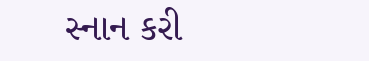સ્નાન કરી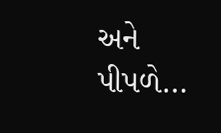અને પીપળે…